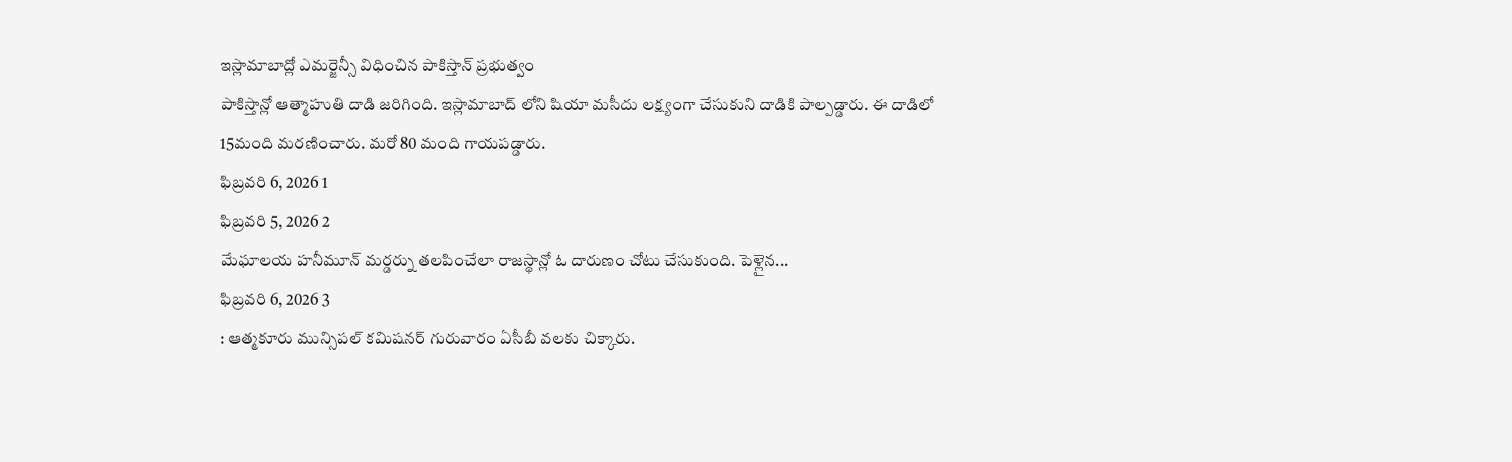ఇస్లామాబాద్లో ఎమర్జెన్సీ విధించిన పాకిస్తాన్ ప్రభుత్వం
పాకిస్తాన్లో ఆత్మాహుతి దాడి జరిగింది. ఇస్లామాబాద్ లోని షియా మసీదు లక్ష్యంగా చేసుకుని దాడికి పాల్పడ్డారు. ఈ దాడిలో 15మంది మరణించారు. మరో 80 మంది గాయపడ్డారు.
ఫిబ్రవరి 6, 2026 1
ఫిబ్రవరి 5, 2026 2
మేఘాలయ హనీమూన్ మర్డర్ను తలపించేలా రాజస్థాన్లో ఓ దారుణం చోటు చేసుకుంది. పెళ్లైన...
ఫిబ్రవరి 6, 2026 3
: ఆత్మకూరు మున్సిపల్ కమిషనర్ గురువారం ఏసీబీ వలకు చిక్కారు.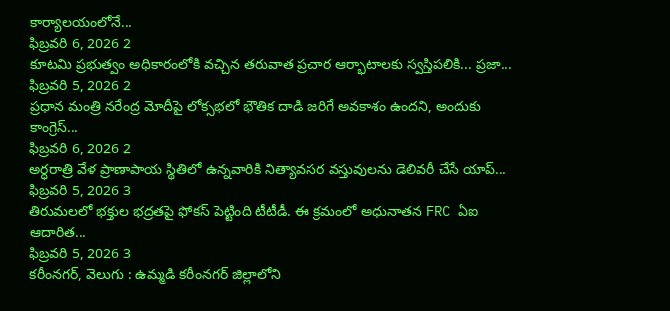కార్యాలయంలోనే...
ఫిబ్రవరి 6, 2026 2
కూటమి ప్రభుత్వం అధికారంలోకి వచ్చిన తరువాత ప్రచార ఆర్భాటాలకు స్వస్తిపలికి... ప్రజా...
ఫిబ్రవరి 5, 2026 2
ప్రధాన మంత్రి నరేంద్ర మోదీపై లోక్సభలో భౌతిక దాడి జరిగే అవకాశం ఉందని, అందుకు కాంగ్రెస్...
ఫిబ్రవరి 6, 2026 2
అర్ధరాత్రి వేళ ప్రాణాపాయ స్థితిలో ఉన్నవారికి నిత్యావసర వస్తువులను డెలివరీ చేసే యాప్...
ఫిబ్రవరి 5, 2026 3
తిరుమలలో భక్తుల భద్రతపై ఫోకస్ పెట్టింది టీటీడీ. ఈ క్రమంలో అధునాతన FRC ఏఐ ఆదారిత...
ఫిబ్రవరి 5, 2026 3
కరీంనగర్, వెలుగు : ఉమ్మడి కరీంనగర్ జిల్లాలోని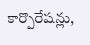కార్పొరేషన్లు,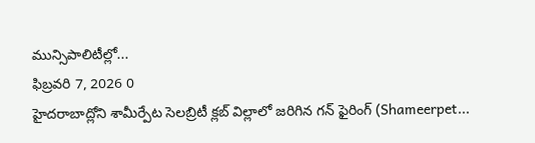మున్సిపాలిటీల్లో...
ఫిబ్రవరి 7, 2026 0
హైదరాబాద్లోని శామీర్పేట సెలబ్రిటీ క్లబ్ విల్లాలో జరిగిన గన్ ఫైరింగ్ (Shameerpet...